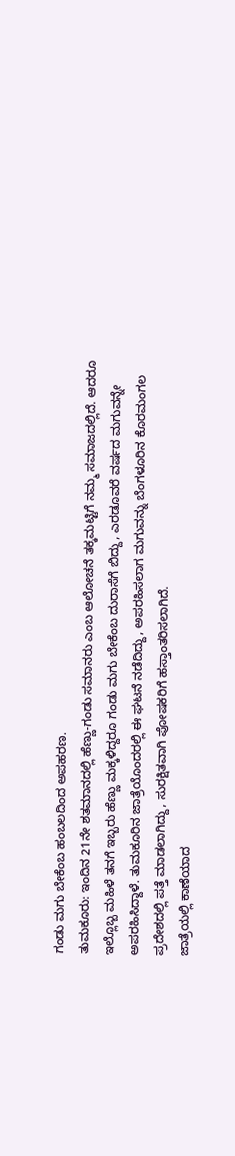ಗಂಡು ಮಗು ಬೇಕೆಂಬ ಹಂಬಲದಿಂದ ಅಪಹರಣ.
ತುಮಕೂರು: ಇಂದಿನ 21ನೇ ಶತಮಾನದಲ್ಲಿ ಹೆಣ್ಣು-ಗಂಡು ಸಮಾನರು ಎಂಬ ಆಲೋಚನೆ ತಕ್ಕಮಟ್ಟಿಗೆ ನಮ್ಮ ಸಮಾಜದಲ್ಲಿದೆ. ಆದರೂ ಇಲ್ಲೊಬ್ಬ ಮಹಿಳೆ ತನಗೆ ಇಬ್ಬರು ಹೆಣ್ಣು ಮಕ್ಕಳಿದ್ದರೂ ಗಂಡು ಮಗು ಬೇಕೆಂಬ ದುರಾಸೆಗೆ ಬಿದ್ದು, ಎರಡೂವರೆ ವರ್ಷದ ಮಗುವನ್ನೇ ಅಪರಹಿಸಿದ್ದಾಳೆ. ತುಮಕೂರಿನ ಜಾತ್ರೆಯೊಂದರಲ್ಲಿ ಈ ಘಟನೆ ನಡೆದಿದ್ದು, ಅಪರಹಿಸಲಾಗ ಮಗುವನ್ನು ಬೆಂಗಳೂರಿನ ಕೊರಮಂಗಲ ಪ್ರದೇಶದಲ್ಲಿ ಪತ್ತೆ ಮಾಡಲಾಗಿದ್ದು, ಸುರಕ್ಷಿತವಾಗಿ ಪೋಷಕರಿಗೆ ಹಸ್ತಾಂತರಿಸಲಾಗಿದೆ.
ಜಾತ್ರೆಯಲ್ಲಿ ಕಾಣೆಯಾದ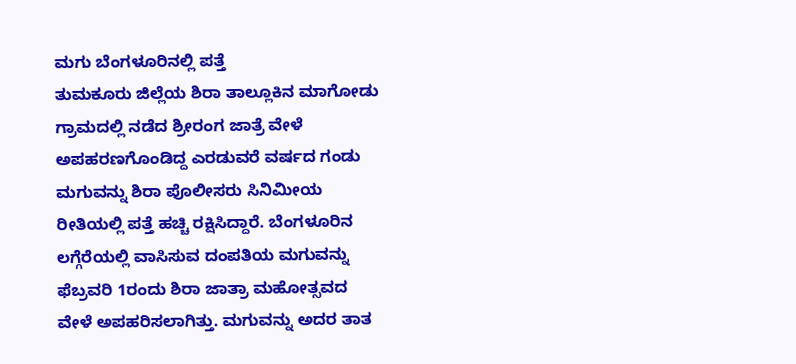ಮಗು ಬೆಂಗಳೂರಿನಲ್ಲಿ ಪತ್ತೆ
ತುಮಕೂರು ಜಿಲ್ಲೆಯ ಶಿರಾ ತಾಲ್ಲೂಕಿನ ಮಾಗೋಡು ಗ್ರಾಮದಲ್ಲಿ ನಡೆದ ಶ್ರೀರಂಗ ಜಾತ್ರೆ ವೇಳೆ ಅಪಹರಣಗೊಂಡಿದ್ದ ಎರಡುವರೆ ವರ್ಷದ ಗಂಡು ಮಗುವನ್ನು ಶಿರಾ ಪೊಲೀಸರು ಸಿನಿಮೀಯ ರೀತಿಯಲ್ಲಿ ಪತ್ತೆ ಹಚ್ಚಿ ರಕ್ಷಿಸಿದ್ದಾರೆ. ಬೆಂಗಳೂರಿನ ಲಗ್ಗೆರೆಯಲ್ಲಿ ವಾಸಿಸುವ ದಂಪತಿಯ ಮಗುವನ್ನು ಫೆಬ್ರವರಿ 1ರಂದು ಶಿರಾ ಜಾತ್ರಾ ಮಹೋತ್ಸವದ ವೇಳೆ ಅಪಹರಿಸಲಾಗಿತ್ತು. ಮಗುವನ್ನು ಅದರ ತಾತ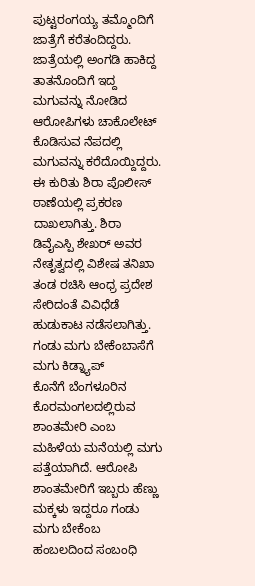ಪುಟ್ಟರಂಗಯ್ಯ ತಮ್ಮೊಂದಿಗೆ ಜಾತ್ರೆಗೆ ಕರೆತಂದಿದ್ದರು.
ಜಾತ್ರೆಯಲ್ಲಿ ಅಂಗಡಿ ಹಾಕಿದ್ದ ತಾತನೊಂದಿಗೆ ಇದ್ದ ಮಗುವನ್ನು ನೋಡಿದ ಆರೋಪಿಗಳು ಚಾಕೊಲೇಟ್ ಕೊಡಿಸುವ ನೆಪದಲ್ಲಿ ಮಗುವನ್ನು ಕರೆದೊಯ್ದಿದ್ದರು. ಈ ಕುರಿತು ಶಿರಾ ಪೊಲೀಸ್ ಠಾಣೆಯಲ್ಲಿ ಪ್ರಕರಣ ದಾಖಲಾಗಿತ್ತು. ಶಿರಾ ಡಿವೈಎಸ್ಪಿ ಶೇಖರ್ ಅವರ ನೇತೃತ್ವದಲ್ಲಿ ವಿಶೇಷ ತನಿಖಾ ತಂಡ ರಚಿಸಿ ಆಂಧ್ರ ಪ್ರದೇಶ ಸೇರಿದಂತೆ ವಿವಿಧೆಡೆ ಹುಡುಕಾಟ ನಡೆಸಲಾಗಿತ್ತು.
ಗಂಡು ಮಗು ಬೇಕೆಂಬಾಸೆಗೆ ಮಗು ಕಿಡ್ನ್ಯಾಪ್
ಕೊನೆಗೆ ಬೆಂಗಳೂರಿನ ಕೊರಮಂಗಲದಲ್ಲಿರುವ ಶಾಂತಮೇರಿ ಎಂಬ ಮಹಿಳೆಯ ಮನೆಯಲ್ಲಿ ಮಗು ಪತ್ತೆಯಾಗಿದೆ. ಆರೋಪಿ ಶಾಂತಮೇರಿಗೆ ಇಬ್ಬರು ಹೆಣ್ಣು ಮಕ್ಕಳು ಇದ್ದರೂ ಗಂಡು ಮಗು ಬೇಕೆಂಬ ಹಂಬಲದಿಂದ ಸಂಬಂಧಿ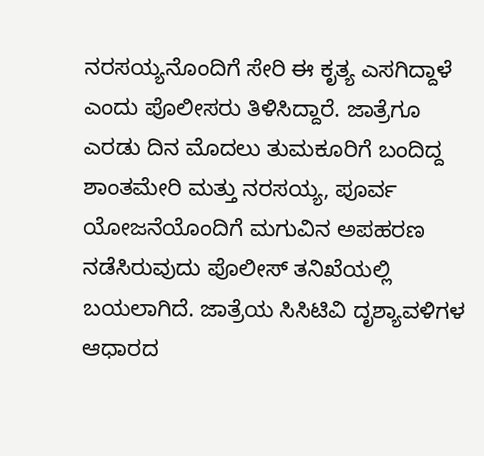ನರಸಯ್ಯನೊಂದಿಗೆ ಸೇರಿ ಈ ಕೃತ್ಯ ಎಸಗಿದ್ದಾಳೆ ಎಂದು ಪೊಲೀಸರು ತಿಳಿಸಿದ್ದಾರೆ. ಜಾತ್ರೆಗೂ ಎರಡು ದಿನ ಮೊದಲು ತುಮಕೂರಿಗೆ ಬಂದಿದ್ದ ಶಾಂತಮೇರಿ ಮತ್ತು ನರಸಯ್ಯ, ಪೂರ್ವ ಯೋಜನೆಯೊಂದಿಗೆ ಮಗುವಿನ ಅಪಹರಣ ನಡೆಸಿರುವುದು ಪೊಲೀಸ್ ತನಿಖೆಯಲ್ಲಿ ಬಯಲಾಗಿದೆ. ಜಾತ್ರೆಯ ಸಿಸಿಟಿವಿ ದೃಶ್ಯಾವಳಿಗಳ ಆಧಾರದ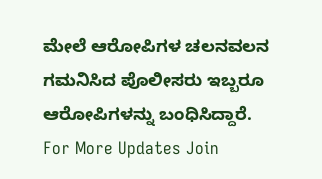ಮೇಲೆ ಆರೋಪಿಗಳ ಚಲನವಲನ ಗಮನಿಸಿದ ಪೊಲೀಸರು ಇಬ್ಬರೂ ಆರೋಪಿಗಳನ್ನು ಬಂಧಿಸಿದ್ದಾರೆ.
For More Updates Join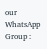our WhatsApp Group :